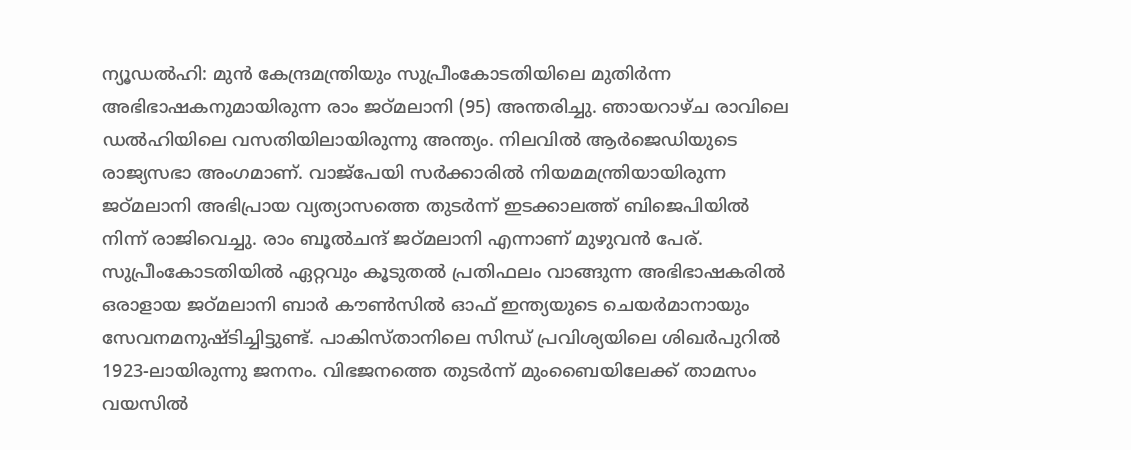ന്യൂഡൽഹി: മുൻ കേന്ദ്രമന്ത്രിയും സുപ്രീംകോടതിയിലെ മുതിർന്ന അഭിഭാഷകനുമായിരുന്ന രാം ജഠ്മലാനി (95) അന്തരിച്ചു. ഞായറാഴ്ച രാവിലെ ഡൽഹിയിലെ വസതിയിലായിരുന്നു അന്ത്യം. നിലവിൽ ആർജെഡിയുടെ രാജ്യസഭാ അംഗമാണ്. വാജ്പേയി സർക്കാരിൽ നിയമമന്ത്രിയായിരുന്ന ജഠ്മലാനി അഭിപ്രായ വ്യത്യാസത്തെ തുടർന്ന് ഇടക്കാലത്ത് ബിജെപിയിൽ നിന്ന് രാജിവെച്ചു. രാം ബൂൽചന്ദ് ജഠ്മലാനി എന്നാണ് മുഴുവൻ പേര്. സുപ്രീംകോടതിയിൽ ഏറ്റവും കൂടുതൽ പ്രതിഫലം വാങ്ങുന്ന അഭിഭാഷകരിൽ ഒരാളായ ജഠ്മലാനി ബാർ കൗൺസിൽ ഓഫ് ഇന്ത്യയുടെ ചെയർമാനായും സേവനമനുഷ്ടിച്ചിട്ടുണ്ട്. പാകിസ്താനിലെ സിന്ധ് പ്രവിശ്യയിലെ ശിഖർപുറിൽ 1923-ലായിരുന്നു ജനനം. വിഭജനത്തെ തുടർന്ന് മുംബൈയിലേക്ക് താമസം വയസിൽ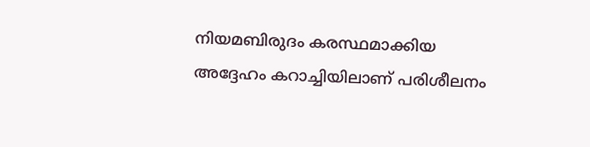നിയമബിരുദം കരസ്ഥമാക്കിയ അദ്ദേഹം കറാച്ചിയിലാണ് പരിശീലനം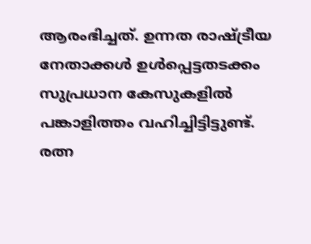ആരംഭിച്ചത്. ഉന്നത രാഷ്ട്രീയ നേതാക്കൾ ഉൾപ്പെട്ടതടക്കം സുപ്രധാന കേസുകളിൽ പങ്കാളിത്തം വഹിച്ചിട്ടിട്ടുണ്ട്. രത്ന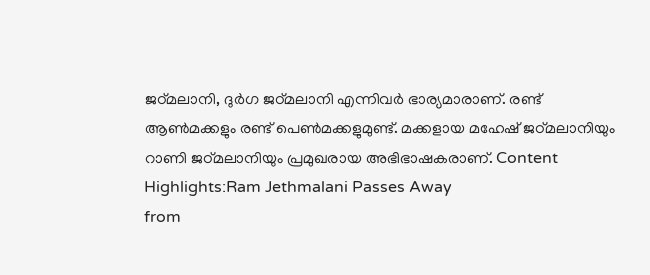ജഠ്മലാനി, ദുർഗ ജഠ്മലാനി എന്നിവർ ഭാര്യമാരാണ്. രണ്ട് ആൺമക്കളും രണ്ട് പെൺമക്കളുമുണ്ട്. മക്കളായ മഹേഷ് ജഠ്മലാനിയും റാണി ജഠ്മലാനിയും പ്രമുഖരായ അഭിഭാഷകരാണ്. Content Highlights:Ram Jethmalani Passes Away
from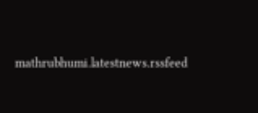mathrubhumi.latestnews.rssfeed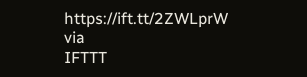https://ift.tt/2ZWLprW
via
IFTTT